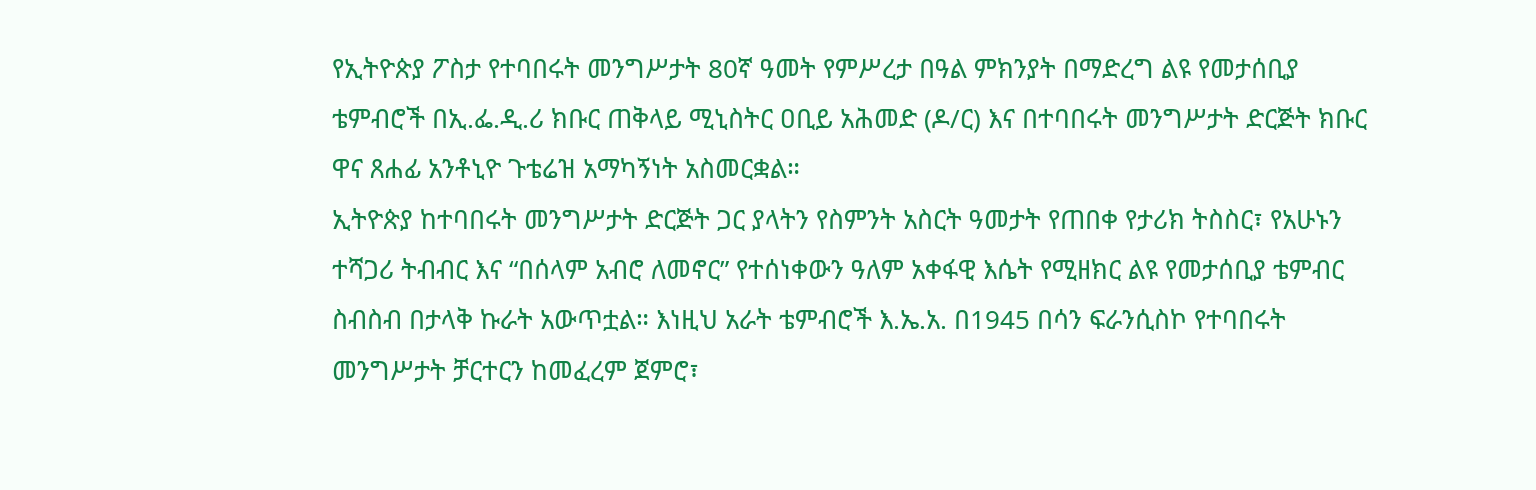የኢትዮጵያ ፖስታ የተባበሩት መንግሥታት 80ኛ ዓመት የምሥረታ በዓል ምክንያት በማድረግ ልዩ የመታሰቢያ ቴምብሮች በኢ.ፌ.ዲ.ሪ ክቡር ጠቅላይ ሚኒስትር ዐቢይ አሕመድ (ዶ/ር) እና በተባበሩት መንግሥታት ድርጅት ክቡር ዋና ጸሐፊ አንቶኒዮ ጉቴሬዝ አማካኝነት አስመርቋል።
ኢትዮጵያ ከተባበሩት መንግሥታት ድርጅት ጋር ያላትን የስምንት አስርት ዓመታት የጠበቀ የታሪክ ትስስር፣ የአሁኑን ተሻጋሪ ትብብር እና “በሰላም አብሮ ለመኖር” የተሰነቀውን ዓለም አቀፋዊ እሴት የሚዘክር ልዩ የመታሰቢያ ቴምብር ስብስብ በታላቅ ኩራት አውጥቷል። እነዚህ አራት ቴምብሮች እ.ኤ.አ. በ1945 በሳን ፍራንሲስኮ የተባበሩት መንግሥታት ቻርተርን ከመፈረም ጀምሮ፣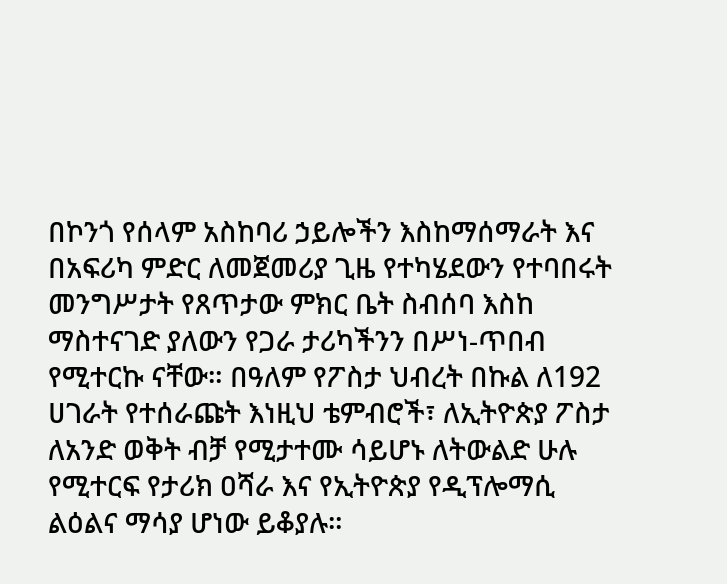በኮንጎ የሰላም አስከባሪ ኃይሎችን እስከማሰማራት እና በአፍሪካ ምድር ለመጀመሪያ ጊዜ የተካሄደውን የተባበሩት መንግሥታት የጸጥታው ምክር ቤት ስብሰባ እስከ ማስተናገድ ያለውን የጋራ ታሪካችንን በሥነ-ጥበብ የሚተርኩ ናቸው። በዓለም የፖስታ ህብረት በኩል ለ192 ሀገራት የተሰራጩት እነዚህ ቴምብሮች፣ ለኢትዮጵያ ፖስታ ለአንድ ወቅት ብቻ የሚታተሙ ሳይሆኑ ለትውልድ ሁሉ የሚተርፍ የታሪክ ዐሻራ እና የኢትዮጵያ የዲፕሎማሲ ልዕልና ማሳያ ሆነው ይቆያሉ።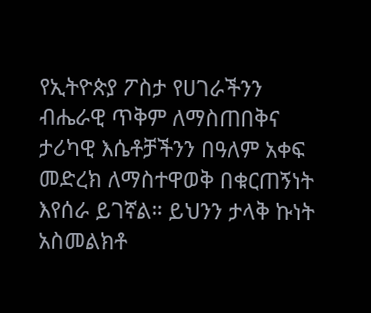የኢትዮጵያ ፖስታ የሀገራችንን ብሔራዊ ጥቅም ለማስጠበቅና ታሪካዊ እሴቶቻችንን በዓለም አቀፍ መድረክ ለማስተዋወቅ በቁርጠኝነት እየሰራ ይገኛል። ይህንን ታላቅ ኩነት አስመልክቶ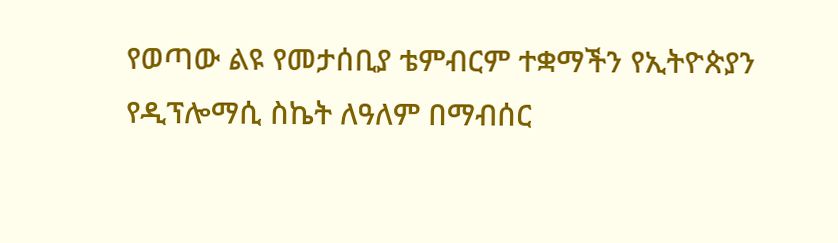የወጣው ልዩ የመታሰቢያ ቴምብርም ተቋማችን የኢትዮጵያን የዲፕሎማሲ ስኬት ለዓለም በማብሰር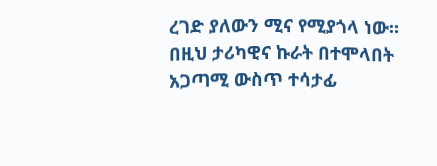ረገድ ያለውን ሚና የሚያጎላ ነው። በዚህ ታሪካዊና ኩራት በተሞላበት አጋጣሚ ውስጥ ተሳታፊ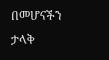በመሆናችን ታላቅ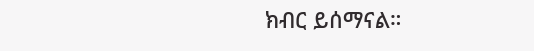ክብር ይሰማናል።